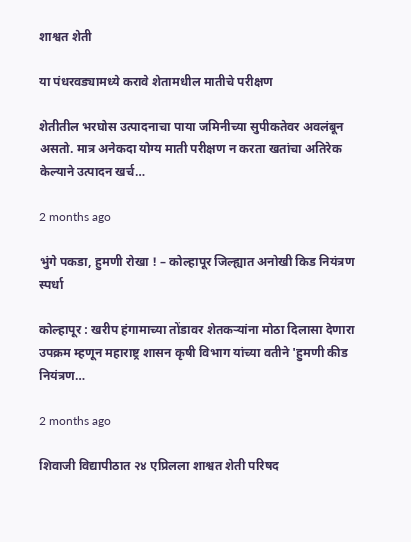शाश्वत शेती

या पंधरवड्यामध्ये करावे शेतामधील मातीचे परीक्षण

शेतीतील भरघोस उत्पादनाचा पाया जमिनीच्या सुपीकतेवर अवलंबून असतो. मात्र अनेकदा योग्य माती परीक्षण न करता खतांचा अतिरेक केल्याने उत्पादन खर्च…

2 months ago

भुंगे पकडा, हुमणी रोखा ! – कोल्हापूर जिल्ह्यात अनोखी किड नियंत्रण स्पर्धा

कोल्हापूर : खरीप हंगामाच्या तोंडावर शेतकऱ्यांना मोठा दिलासा देणारा उपक्रम म्हणून महाराष्ट्र शासन कृषी विभाग यांच्या वतीने 'हुमणी कीड नियंत्रण…

2 months ago

शिवाजी विद्यापीठात २४ एप्रिलला शाश्वत शेती परिषद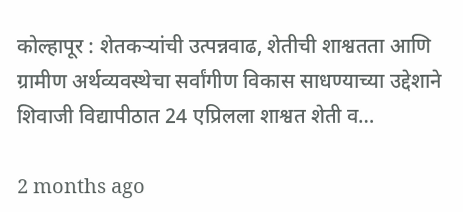कोल्हापूर : शेतकऱ्यांची उत्पन्नवाढ, शेतीची शाश्वतता आणि ग्रामीण अर्थव्यवस्थेचा सर्वांगीण विकास साधण्याच्या उद्देशाने शिवाजी विद्यापीठात 24 एप्रिलला शाश्वत शेती व…

2 months ago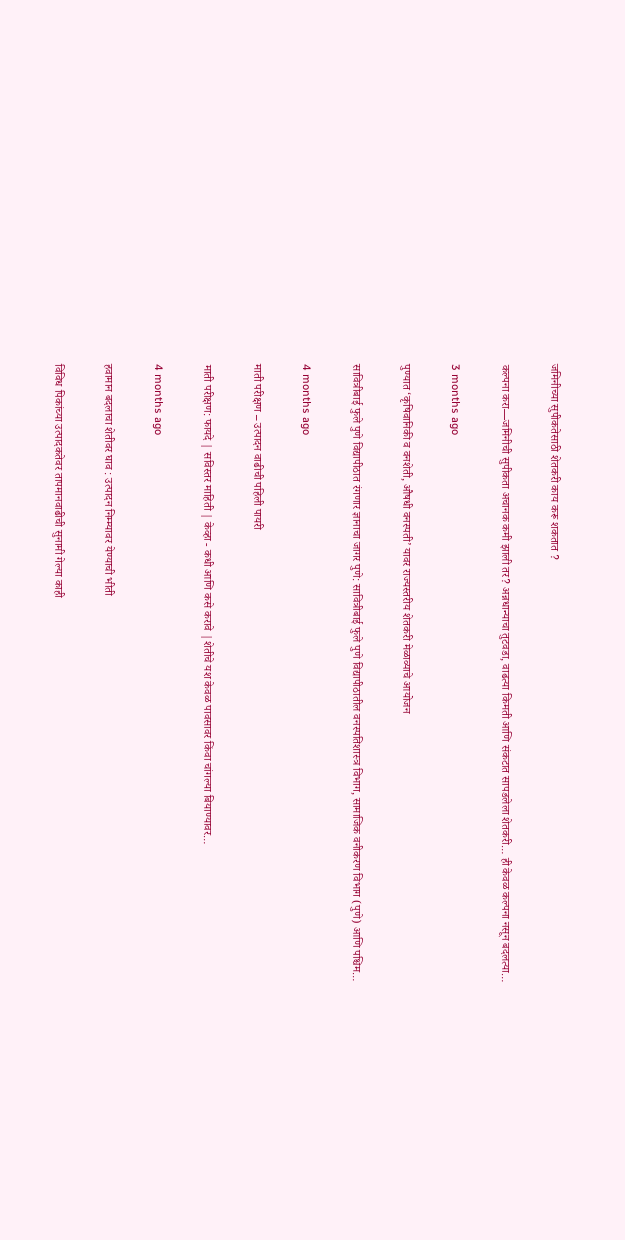जमिनीच्या सुपीकतेसाठी शेतकरी काय करू शकतात ?

कल्पना करा—जमिनीची सुपीकता अचानक कमी झाली तर? अन्नधान्याचा तुटवडा, वाढत्या किमती आणि संकटात सापडलेला शेतकरी… ही केवळ कल्पना नसून बदलत्या…

3 months ago

पुण्यात ‘कृषिवानिकी व वनशेती, औषधी वनस्पती’ यावर राज्यस्तरीय शेतकरी मेळाव्याचे आयोजन

सावित्रीबाई फुले पुणे विद्यापीठात रंगणार ज्ञानाचा जागर पुणे: सावित्रीबाई फुले पुणे विद्यापीठातील वनस्पतिशास्त्र विभाग, सामाजिक वनीकरण विभाग (पुणे) आणि पश्चिम…

4 months ago

माती परीक्षण – उत्पादन वाढीची पहिली पायरी

माती परीक्षण: फायदे | सविस्तर माहिती | केव्हा - कधी आणि कसे करावे |शेतीचे यश केवळ पावसावर किंवा चांगल्या बियाण्यावर…

4 months ago

हवामान बदलाचा शेतीवर घाव : उत्पादन निम्म्यावर येण्याची भीती

विविध पिकांच्या उत्पादकतेवर तापमानवाढीची सुनामी गेल्या काही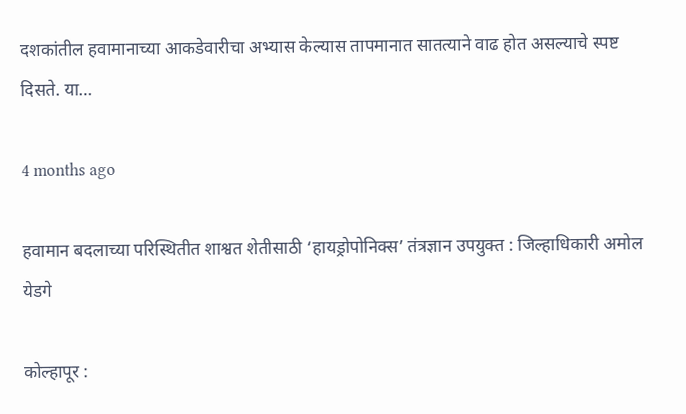दशकांतील हवामानाच्या आकडेवारीचा अभ्यास केल्यास तापमानात सातत्याने वाढ होत असल्याचे स्पष्ट दिसते. या…

4 months ago

हवामान बदलाच्या परिस्थितीत शाश्वत शेतीसाठी ‘हायड्रोपोनिक्स’ तंत्रज्ञान उपयुक्त : जिल्हाधिकारी अमोल येडगे

कोल्हापूर :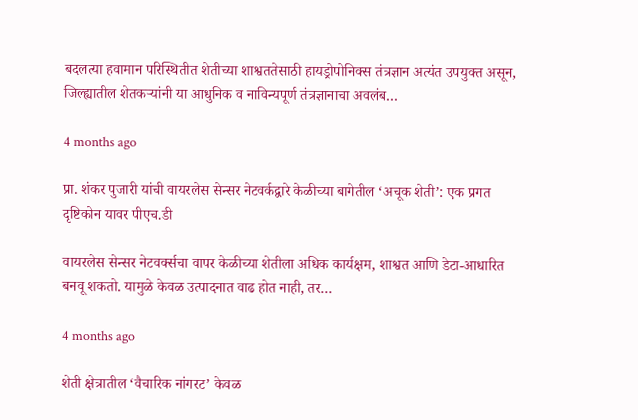बदलत्या हवामान परिस्थितीत शेतीच्या शाश्वततेसाठी हायड्रोपोनिक्स तंत्रज्ञान अत्यंत उपयुक्त असून, जिल्ह्यातील शेतकऱ्यांनी या आधुनिक व नाविन्यपूर्ण तंत्रज्ञानाचा अवलंब…

4 months ago

प्रा. शंकर पुजारी यांची वायरलेस सेन्सर नेटवर्कद्वारे केळीच्या बागेतील ‘अचूक शेती’: एक प्रगत दृष्टिकोन यावर पीएच.डी

वायरलेस सेन्सर नेटवर्क्सचा वापर केळीच्या शेतीला अधिक कार्यक्षम, शाश्वत आणि डेटा-आधारित बनवू शकतो. यामुळे केवळ उत्पादनात वाढ होत नाही, तर…

4 months ago

शेती क्षेत्रातील ‘वैचारिक नांगरट’ केवळ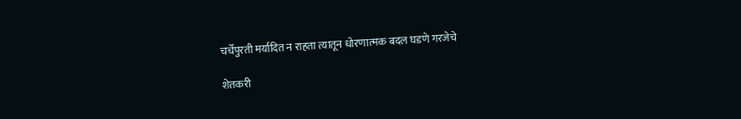चर्चेपुरती मर्यादित न राहता त्यातून धोरणात्मक बदल घडणे गरजेचे

शेतकरी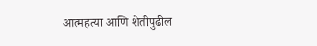आत्महत्या आणि शेतीपुढील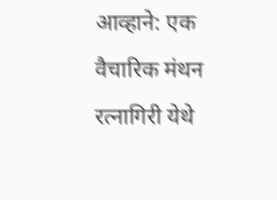आव्हाने: एक वैचारिक मंथन रत्नागिरी येथे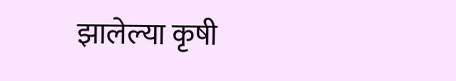झालेल्या कृषी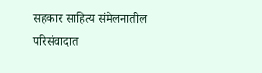सहकार साहित्य संमेलनातील परिसंवादात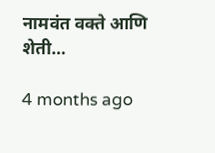नामवंत वक्ते आणि शेती…

4 months ago